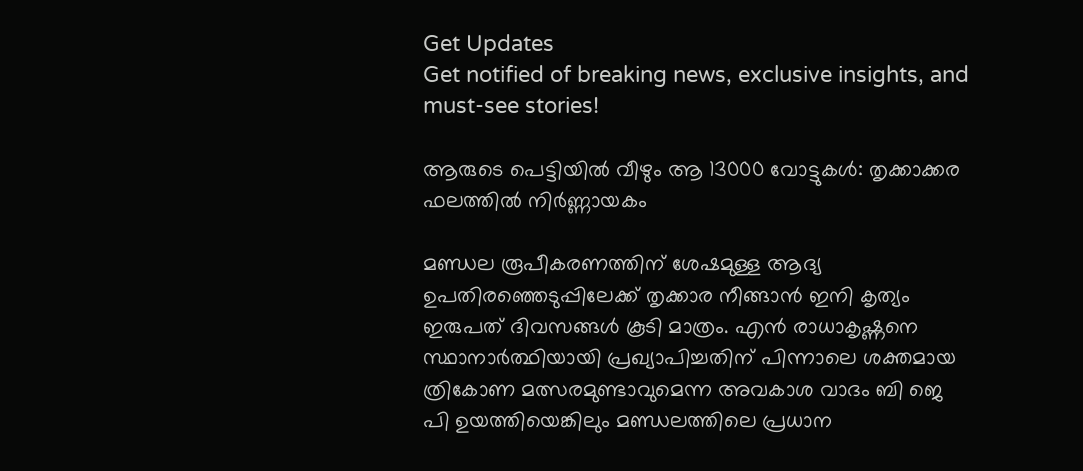Get Updates
Get notified of breaking news, exclusive insights, and must-see stories!

ആരുടെ പെട്ടിയില്‍ വീഴും ആ 13000 വോട്ടുകള്‍: തൃക്കാക്കര ഫലത്തില്‍ നിർണ്ണായകം

മണ്ഡല രൂപീകരണത്തിന് ശേഷമുള്ള ആദ്യ ഉപതിരഞ്ഞെടുപ്പിലേക്ക് തൃക്കാര നീങ്ങാന്‍ ഇനി കൃത്യം ഇരുപത് ദിവസങ്ങള്‍ കൂടി മാത്രം. എന്‍ രാധാകൃഷ്ണനെ സ്ഥാനാർത്ഥിയായി പ്രഖ്യാപിച്ചതിന് പിന്നാലെ ശക്തമായ ത്രികോണ മത്സരമുണ്ടാവുമെന്ന അവകാശ വാദം ബി ജെ പി ഉയത്തിയെങ്കിലും മണ്ഡലത്തിലെ പ്രധാന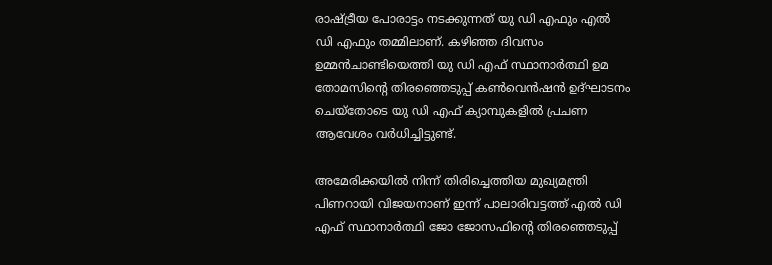രാഷ്ട്രീയ പോരാട്ടം നടക്കുന്നത് യു ഡി എഫും എല്‍ ഡി എഫും തമ്മിലാണ്. കഴിഞ്ഞ ദിവസം ഉമ്മന്‍ചാണ്ടിയെത്തി യു ഡി എഫ് സ്ഥാനാർത്ഥി ഉമ തോമസിന്റെ തിരഞ്ഞെടുപ്പ് കണ്‍വെന്‍ഷന്‍ ഉദ്ഘാടനം ചെയ്തോടെ യു ഡി എഫ് ക്യാമ്പുകളില്‍ പ്രചണ ആവേശം വർധിച്ചിട്ടുണ്ട്.

അമേരിക്കയില്‍ നിന്ന് തിരിച്ചെത്തിയ മുഖ്യമന്ത്രി പിണറായി വിജയനാണ് ഇന്ന് പാലാരിവട്ടത്ത് എല്‍ ഡി എഫ് സ്ഥാനാർത്ഥി ജോ ജോസഫിന്റെ തിരഞ്ഞെടുപ്പ്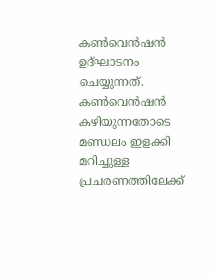കണ്‍വെന്‍ഷന്‍ ഉദ്ഘാടനം ചെയ്യുന്നത്. കണ്‍വെന്‍ഷന്‍ കഴിയുന്നതോടെ മണ്ഡലം ഇളക്കി മറിച്ചുള്ള പ്രചരണത്തിലേക്ക്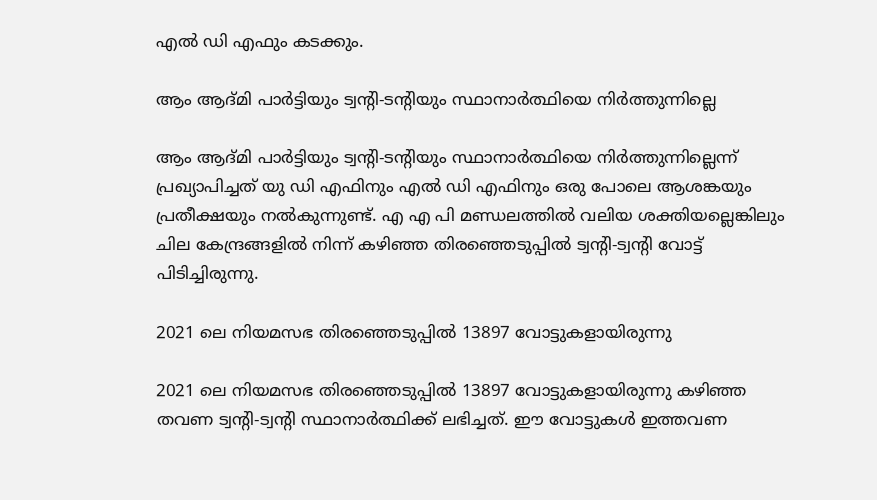എല്‍ ഡി എഫും കടക്കും.

ആം ആദ്മി പാർട്ടിയും ട്വന്റി-ടന്റിയും സ്ഥാനാർത്ഥിയെ നിർത്തുന്നില്ലെ

ആം ആദ്മി പാർട്ടിയും ട്വന്റി-ടന്റിയും സ്ഥാനാർത്ഥിയെ നിർത്തുന്നില്ലെന്ന് പ്രഖ്യാപിച്ചത് യു ഡി എഫിനും എല്‍ ഡി എഫിനും ഒരു പോലെ ആശങ്കയും പ്രതീക്ഷയും നല്‍കുന്നുണ്ട്. എ എ പി മണ്ഡലത്തില്‍ വലിയ ശക്തിയല്ലെങ്കിലും ചില കേന്ദ്രങ്ങളില്‍ നിന്ന് കഴിഞ്ഞ തിരഞ്ഞെടുപ്പില്‍ ട്വന്റി-ട്വന്റി വോട്ട് പിടിച്ചിരുന്നു.

2021 ലെ നിയമസഭ തിരഞ്ഞെടുപ്പില്‍ 13897 വോട്ടുകളായിരുന്നു

2021 ലെ നിയമസഭ തിരഞ്ഞെടുപ്പില്‍ 13897 വോട്ടുകളായിരുന്നു കഴിഞ്ഞ തവണ ട്വന്റി-ട്വന്റി സ്ഥാനാർത്ഥിക്ക് ലഭിച്ചത്. ഈ വോട്ടുകള്‍ ഇത്തവണ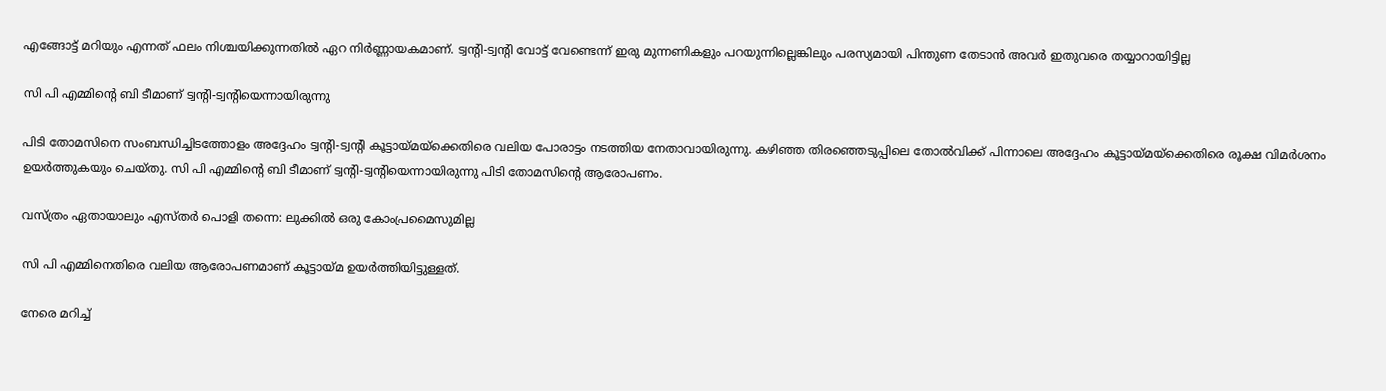എങ്ങോട്ട് മറിയും എന്നത് ഫലം നിശ്ചയിക്കുന്നതില്‍ ഏറ നിർണ്ണായകമാണ്. ട്വന്റി-ട്വന്റി വോട്ട് വേണ്ടെന്ന് ഇരു മുന്നണികളും പറയുന്നില്ലെങ്കിലും പരസ്യമായി പിന്തുണ തേടാന്‍ അവർ ഇതുവരെ തയ്യാറായിട്ടില്ല

സി പി എമ്മിന്റെ ബി ടീമാണ് ട്വന്റി-ട്വന്റിയെന്നായിരുന്നു

പിടി തോമസിനെ സംബന്ധിച്ചിടത്തോളം അദ്ദേഹം ട്വന്റി-ട്വന്റി കൂട്ടായ്മയ്ക്കെതിരെ വലിയ പോരാട്ടം നടത്തിയ നേതാവായിരുന്നു. കഴിഞ്ഞ തിരഞ്ഞെടുപ്പിലെ തോല്‍വിക്ക് പിന്നാലെ അദ്ദേഹം കൂട്ടായ്മയ്ക്കെതിരെ രൂക്ഷ വിമർശനം ഉയർത്തുകയും ചെയ്തു. സി പി എമ്മിന്റെ ബി ടീമാണ് ട്വന്റി-ട്വന്റിയെന്നായിരുന്നു പിടി തോമസിന്റെ ആരോപണം.

വസ്ത്രം ഏതായാലും എസ്തർ പൊളി തന്നെ: ലുക്കില്‍ ഒരു കോംപ്രമൈസുമില്ല

സി പി എമ്മിനെതിരെ വലിയ ആരോപണമാണ് കൂട്ടായ്മ ഉയർത്തിയിട്ടുള്ളത്.

നേരെ മറിച്ച്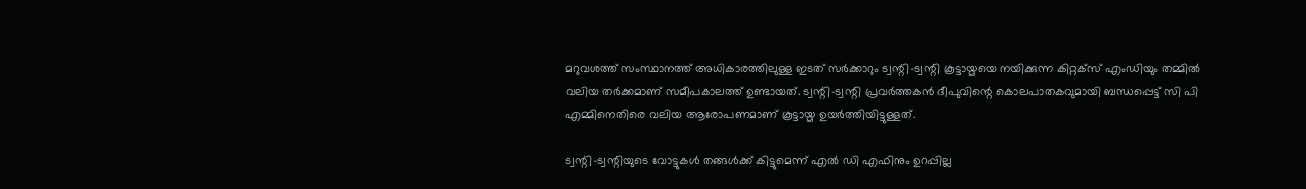മറുവശത്ത് സംസ്ഥാനത്ത് അധികാരത്തിലുള്ള ഇടത് സർക്കാറും ട്വന്റി-ട്വന്റി കൂട്ടായ്മയെ നയിക്കുന്ന കിറ്റക്സ് എംഡിയും തമ്മില്‍ വലിയ തർക്കമാണ് സമീപകാലത്ത് ഉണ്ടായത്. ട്വന്റി-ട്വന്റി പ്രവർത്തകന്‍ ദീപുവിന്റെ കൊലപാതകവുമായി ബന്ധപ്പെട്ട് സി പി എമ്മിനെതിരെ വലിയ ആരോപണമാണ് കൂട്ടായ്മ ഉയർത്തിയിട്ടുള്ളത്.

ട്വന്റി-ട്വന്റിയുടെ വോട്ടുകള്‍ തങ്ങള്‍ക്ക് കിട്ടുമെന്ന് എല്‍ ഡി എഫിനും ഉറപ്പില്ല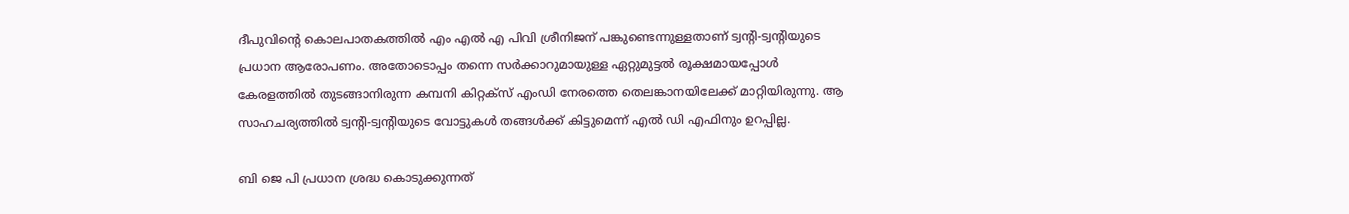ദീപുവിന്റെ കൊലപാതകത്തില്‍ എം എല്‍ എ പിവി ശ്രീനിജന് പങ്കുണ്ടെന്നുള്ളതാണ് ട്വന്റി-ട്വന്റിയുടെ പ്രധാന ആരോപണം. അതോടൊപ്പം തന്നെ സർക്കാറുമായുള്ള ഏറ്റുമുട്ടല്‍ രൂക്ഷമായപ്പോള്‍ കേരളത്തില്‍ തുടങ്ങാനിരുന്ന കമ്പനി കിറ്റക്സ് എംഡി നേരത്തെ തെലങ്കാനയിലേക്ക് മാറ്റിയിരുന്നു. ആ സാഹചര്യത്തില്‍ ട്വന്റി-ട്വന്റിയുടെ വോട്ടുകള്‍ തങ്ങള്‍ക്ക് കിട്ടുമെന്ന് എല്‍ ഡി എഫിനും ഉറപ്പില്ല.

ബി ജെ പി പ്രധാന ശ്രദ്ധ കൊടുക്കുന്നത്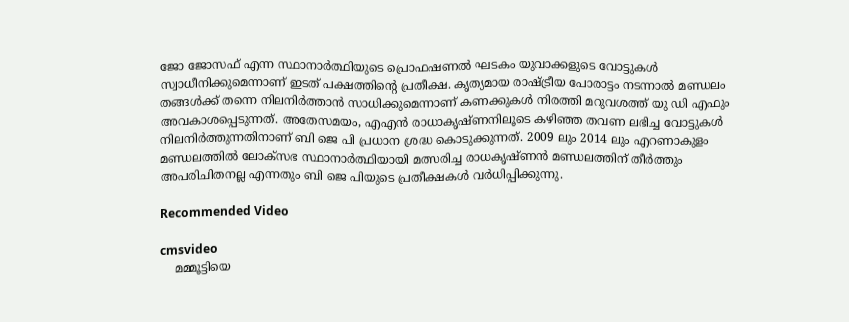ജോ ജോസഫ് എന്ന സ്ഥാനാർത്ഥിയുടെ പ്രൊഫഷണല്‍ ഘടകം യുവാക്കളുടെ വോട്ടുകള്‍ സ്വാധീനിക്കുമെന്നാണ് ഇടത് പക്ഷത്തിന്റെ പ്രതീക്ഷ. കൃത്യമായ രാഷ്ട്രീയ പോരാട്ടം നടന്നാല്‍ മണ്ഡലം തങ്ങള്‍ക്ക് തന്നെ നിലനിർത്താന്‍ സാധിക്കുമെന്നാണ് കണക്കുകള്‍ നിരത്തി മറുവശത്ത് യു ഡി എഫും അവകാശപ്പെടുന്നത്. അതേസമയം, എഎന്‍ രാധാകൃഷ്ണനിലൂടെ കഴിഞ്ഞ തവണ ലഭിച്ച വോട്ടുകള്‍ നിലനിർത്തുന്നതിനാണ് ബി ജെ പി പ്രധാന ശ്രദ്ധ കൊടുക്കുന്നത്. 2009 ലും 2014 ലും എറണാകുളം മണ്ഡലത്തില്‍ ലോക്സഭ സ്ഥാനാർത്ഥിയായി മത്സരിച്ച രാധകൃഷ്ണന്‍ മണ്ഡലത്തിന് തീർത്തും അപരിചിതനല്ല എന്നതും ബി ജെ പിയുടെ പ്രതീക്ഷകള്‍ വർധിപ്പിക്കുന്നു.

Recommended Video

cmsvideo
    മമ്മൂട്ടിയെ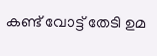കണ്ട് വോട്ട് തേടി ഉമ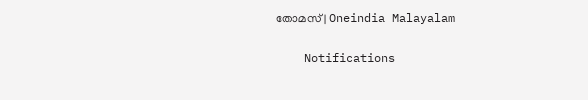തോമസ് | Oneindia Malayalam

    Notifications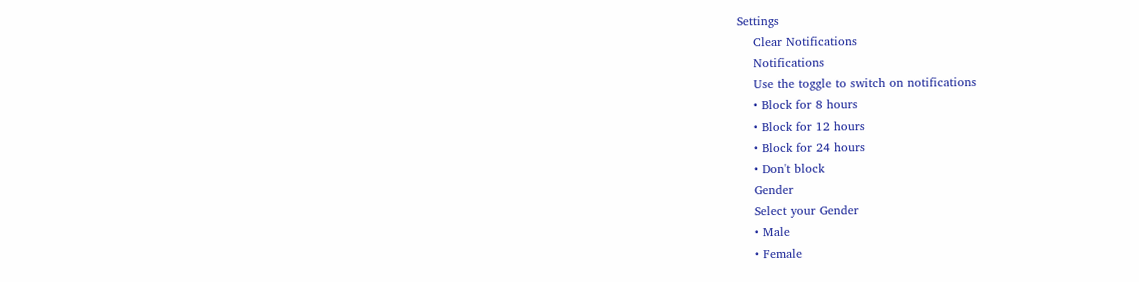Settings
    Clear Notifications
    Notifications
    Use the toggle to switch on notifications
    • Block for 8 hours
    • Block for 12 hours
    • Block for 24 hours
    • Don't block
    Gender
    Select your Gender
    • Male
    • Female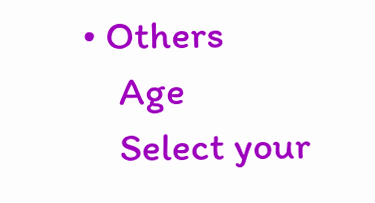• Others
    Age
    Select your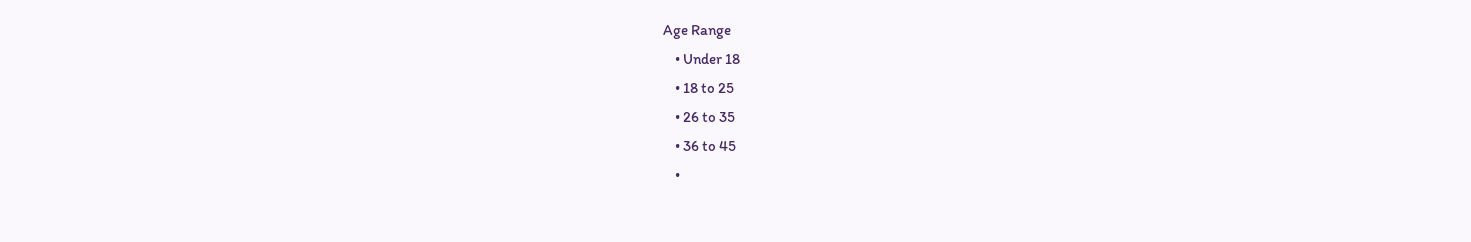Age Range
    • Under 18
    • 18 to 25
    • 26 to 35
    • 36 to 45
    •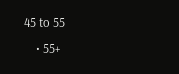45 to 55
    • 55+